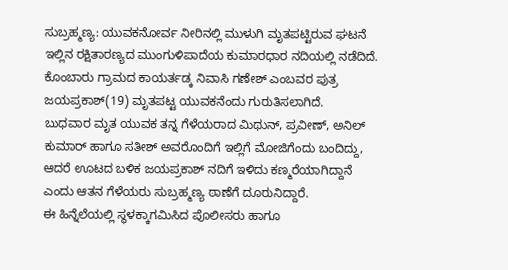ಸುಬ್ರಹ್ಮಣ್ಯ: ಯುವಕನೋರ್ವ ನೀರಿನಲ್ಲಿ ಮುಳುಗಿ ಮೃತಪಟ್ಟಿರುವ ಘಟನೆ ಇಲ್ಲಿನ ರಕ್ಷಿತಾರಣ್ಯದ ಮುಂಗುಳಿಪಾದೆಯ ಕುಮಾರಧಾರ ನದಿಯಲ್ಲಿ ನಡೆದಿದೆ.
ಕೊಂಬಾರು ಗ್ರಾಮದ ಕಾಯರ್ತಡ್ಕ ನಿವಾಸಿ ಗಣೇಶ್ ಎಂಬವರ ಪುತ್ರ ಜಯಪ್ರಕಾಶ್(19) ಮೃತಪಟ್ಟ ಯುವಕನೆಂದು ಗುರುತಿಸಲಾಗಿದೆ.
ಬುಧವಾರ ಮೃತ ಯುವಕ ತನ್ನ ಗೆಳೆಯರಾದ ಮಿಥುನ್, ಪ್ರವೀಣ್, ಅನಿಲ್ ಕುಮಾರ್ ಹಾಗೂ ಸತೀಶ್ ಅವರೊಂದಿಗೆ ಇಲ್ಲಿಗೆ ಮೋಜಿಗೆಂದು ಬಂದಿದ್ದು, ಆದರೆ ಊಟದ ಬಳಿಕ ಜಯಪ್ರಕಾಶ್ ನದಿಗೆ ಇಳಿದು ಕಣ್ಮರೆಯಾಗಿದ್ದಾನೆ ಎಂದು ಆತನ ಗೆಳೆಯರು ಸುಬ್ರಹ್ಮಣ್ಯ ಠಾಣೆಗೆ ದೂರುನಿದ್ದಾರೆ.
ಈ ಹಿನ್ನೆಲೆಯಲ್ಲಿ ಸ್ಥಳಕ್ಕಾಗಮಿಸಿದ ಪೊಲೀಸರು ಹಾಗೂ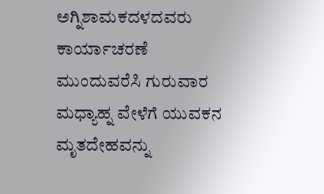ಅಗ್ನಿಶಾಮಕದಳದವರು ಕಾರ್ಯಾಚರಣೆ ಮುಂದುವರೆಸಿ ಗುರುವಾರ ಮಧ್ಯಾಹ್ನ ವೇಳೆಗೆ ಯುವಕನ ಮೃತದೇಹವನ್ನು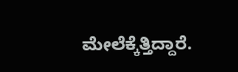ಮೇಲೆಕ್ಕೆತ್ತಿದ್ದಾರೆ.